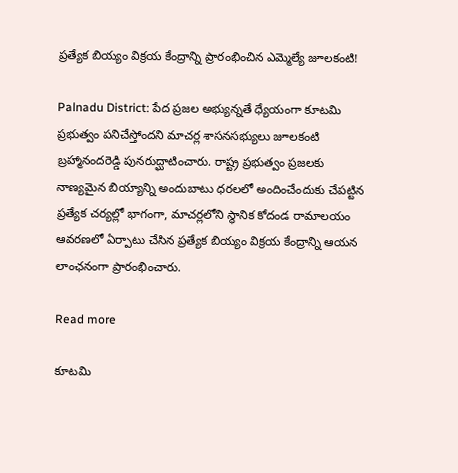ప్రత్యేక బియ్యం విక్రయ కేంద్రాన్ని ప్రారంభించిన ఎమ్మెల్యే జూలకంటి!

Palnadu District: పేద ప్రజల అభ్యున్నతే ధ్యేయంగా కూటమి ప్రభుత్వం పనిచేస్తోందని మాచర్ల శాసనసభ్యులు జూలకంటి బ్రహ్మానందరెడ్డి పునరుద్ఘాటించారు. రాష్ట్ర ప్రభుత్వం ప్రజలకు నాణ్యమైన బియ్యాన్ని అందుబాటు ధరలలో అందించేందుకు చేపట్టిన ప్రత్యేక చర్యల్లో భాగంగా, మాచర్లలోని స్థానిక కోదండ రామాలయం ఆవరణలో ఏర్పాటు చేసిన ప్రత్యేక బియ్యం విక్రయ కేంద్రాన్ని ఆయన లాంఛనంగా ప్రారంభించారు.

Read more

కూటమి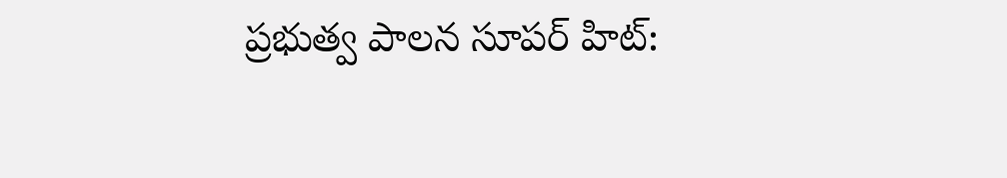ప్రభుత్వ పాలన సూపర్‌ హిట్: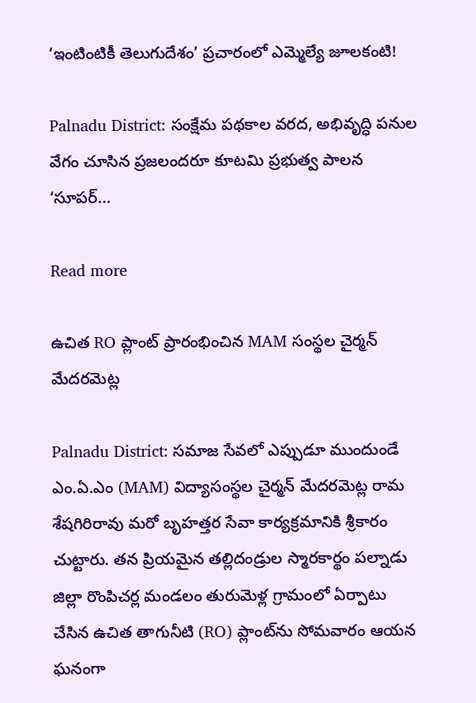‘ఇంటింటికీ తెలుగుదేశం’ ప్రచారంలో ఎమ్మెల్యే జూలకంటి!

Palnadu District: సంక్షేమ పథకాల వరద, అభివృద్ధి పనుల వేగం చూసిన ప్రజలందరూ కూటమి ప్రభుత్వ పాలన ‘సూపర్‌…

Read more

ఉచిత RO ప్లాంట్ ప్రారంభించిన MAM సంస్థల చైర్మన్ మేదరమెట్ల

Palnadu District: సమాజ సేవలో ఎప్పుడూ ముందుండే ఎం.ఏ.ఎం (MAM) విద్యాసంస్థల చైర్మన్ మేదరమెట్ల రామ శేషగిరిరావు మరో బృహత్తర సేవా కార్యక్రమానికి శ్రీకారం చుట్టారు. తన ప్రియమైన తల్లిదండ్రుల స్మారకార్థం పల్నాడు జిల్లా రొంపిచర్ల మండలం తురుమెళ్ల గ్రామంలో ఏర్పాటు చేసిన ఉచిత తాగునీటి (RO) ప్లాంట్‌ను సోమవారం ఆయన ఘనంగా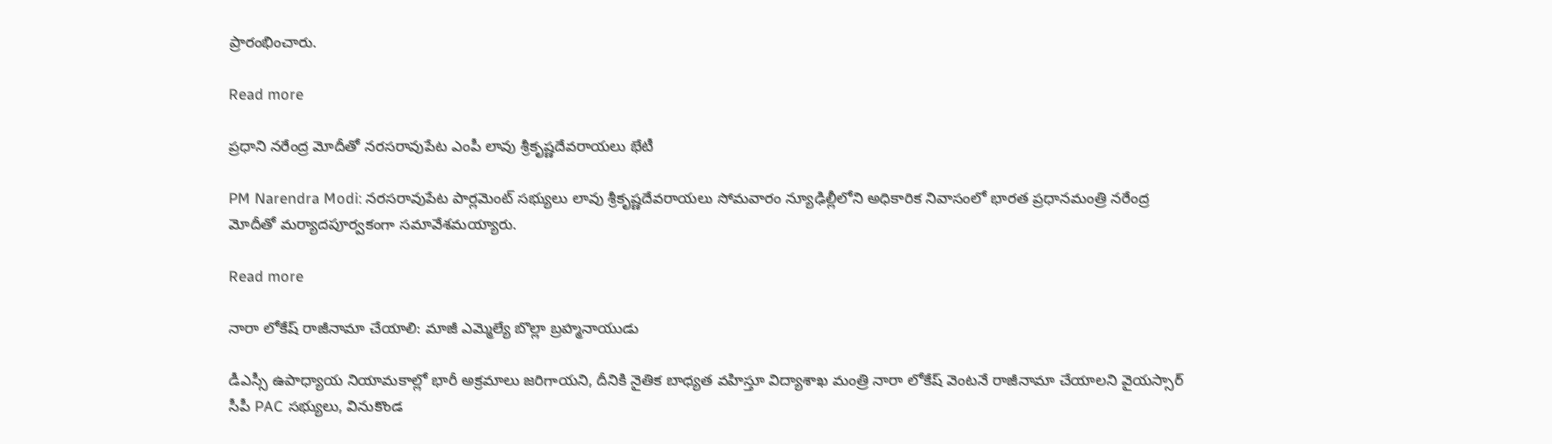ప్రారంభించారు.

Read more

ప్రధాని నరేంద్ర మోదీతో నరసరావుపేట ఎంపీ లావు శ్రీకృష్ణదేవరాయలు భేటీ

PM Narendra Modi: నరసరావుపేట పార్లమెంట్ సభ్యులు లావు శ్రీకృష్ణదేవరాయలు సోమవారం న్యూఢిల్లీలోని అధికారిక నివాసంలో భారత ప్రధానమంత్రి నరేంద్ర మోదీతో మర్యాదపూర్వకంగా సమావేశమయ్యారు.

Read more

నారా లోకేష్ రాజీనామా చేయాలి: మాజీ ఎమ్మెల్యే బొల్లా బ్రహ్మనాయుడు

డీఎస్సీ ఉపాధ్యాయ నియామకాల్లో భారీ అక్రమాలు జరిగాయని, దీనికి నైతిక బాధ్యత వహిస్తూ విద్యాశాఖ మంత్రి నారా లోకేష్ వెంటనే రాజీనామా చేయాలని వైయస్సార్ సీపీ PAC సభ్యులు, వినుకొండ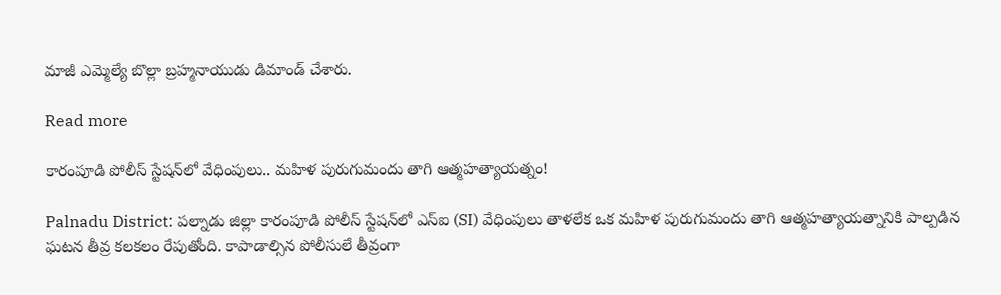మాజీ ఎమ్మెల్యే బొల్లా బ్రహ్మనాయుడు డిమాండ్ చేశారు.

Read more

కారంపూడి పోలీస్ స్టేషన్‌లో వేధింపులు.. మహిళ పురుగుమందు తాగి ఆత్మహత్యాయత్నం!

Palnadu District: పల్నాడు జిల్లా కారంపూడి పోలీస్ స్టేషన్‌లో ఎస్ఐ (SI) వేధింపులు తాళలేక ఒక మహిళ పురుగుమందు తాగి ఆత్మహత్యాయత్నానికి పాల్పడిన ఘటన తీవ్ర కలకలం రేపుతోంది. కాపాడాల్సిన పోలీసులే తీవ్రంగా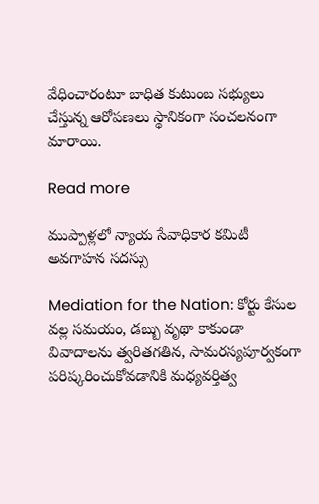వేధించారంటూ బాధిత కుటుంబ సభ్యులు చేస్తున్న ఆరోపణలు స్థానికంగా సంచలనంగా మారాయి.

Read more

ముప్పాళ్లలో న్యాయ సేవాధికార కమిటీ అవగాహన సదస్సు

Mediation for the Nation: కోర్టు కేసుల వల్ల సమయం, డబ్బు వృథా కాకుండా వివాదాలను త్వరితగతిన, సామరస్యపూర్వకంగా పరిష్కరించుకోవడానికి మధ్యవర్తిత్వ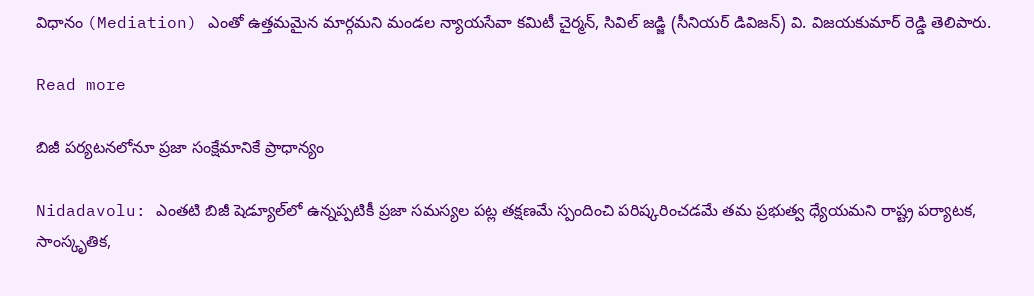విధానం (Mediation) ఎంతో ఉత్తమమైన మార్గమని మండల న్యాయసేవా కమిటీ చైర్మన్, సివిల్ జడ్జి (సీనియర్ డివిజన్) వి. విజయకుమార్ రెడ్డి తెలిపారు.

Read more

బిజీ పర్యటనలోనూ ప్రజా సంక్షేమానికే ప్రాధాన్యం

Nidadavolu: ఎంతటి బిజీ షెడ్యూల్‌లో ఉన్నప్పటికీ ప్రజా సమస్యల పట్ల తక్షణమే స్పందించి పరిష్కరించడమే తమ ప్రభుత్వ ధ్యేయమని రాష్ట్ర పర్యాటక, సాంస్కృతిక,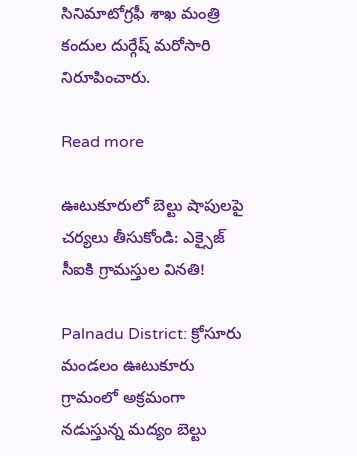సినిమాటోగ్రఫీ శాఖ మంత్రి కందుల దుర్గేష్ మరోసారి నిరూపించారు.

Read more

ఊటుకూరులో బెల్టు షాపులపై చర్యలు తీసుకోండి: ఎక్సైజ్ సీఐకి గ్రామస్తుల వినతి!

Palnadu District: క్రోసూరు మండలం ఊటుకూరు గ్రామంలో అక్రమంగా నడుస్తున్న మద్యం బెల్టు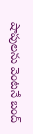షాపులను వెంటనే బంద్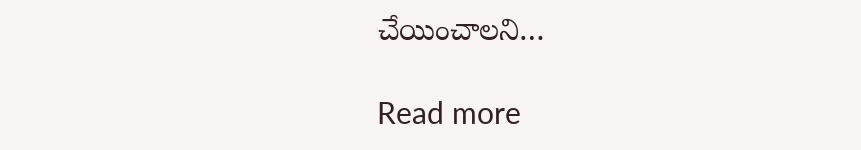చేయించాలని…

Read more